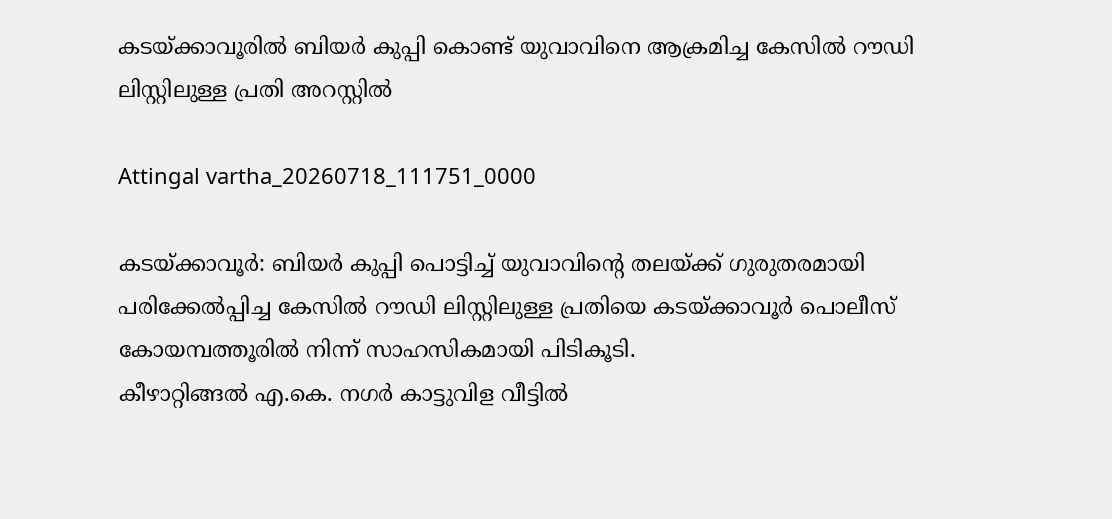കടയ്ക്കാവൂരിൽ ബിയർ കുപ്പി കൊണ്ട് യുവാവിനെ ആക്രമിച്ച കേസിൽ റൗഡി ലിസ്റ്റിലുള്ള പ്രതി അറസ്റ്റിൽ

Attingal vartha_20260718_111751_0000

കടയ്ക്കാവൂർ: ബിയർ കുപ്പി പൊട്ടിച്ച് യുവാവിന്റെ തലയ്ക്ക് ഗുരുതരമായി പരിക്കേൽപ്പിച്ച കേസിൽ റൗഡി ലിസ്റ്റിലുള്ള പ്രതിയെ കടയ്ക്കാവൂർ പൊലീസ് കോയമ്പത്തൂരിൽ നിന്ന് സാഹസികമായി പിടികൂടി.
കീഴാറ്റിങ്ങൽ എ.കെ. നഗർ കാട്ടുവിള വീട്ടിൽ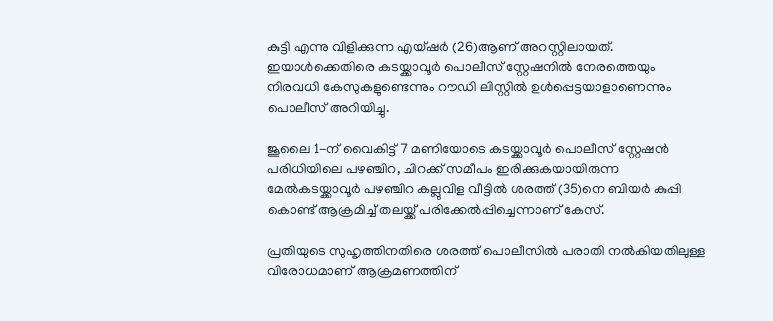കുട്ടി എന്നു വിളിക്കുന്ന എയ്‌ഷർ (26)ആണ് അറസ്റ്റിലായത്. ഇയാൾക്കെതിരെ കടയ്ക്കാവൂർ പൊലീസ് സ്റ്റേഷനിൽ നേരത്തെയും നിരവധി കേസുകളുണ്ടെന്നും റൗഡി ലിസ്റ്റിൽ ഉൾപ്പെട്ടയാളാണെന്നും പൊലീസ് അറിയിച്ചു.

ജൂലൈ 1-ന് വൈകിട്ട് 7 മണിയോടെ കടയ്ക്കാവൂർ പൊലീസ് സ്റ്റേഷൻ പരിധിയിലെ പഴഞ്ചിറ, ചിറക്ക് സമീപം ഇരിക്കുകയായിരുന്ന മേൽകടയ്ക്കാവൂർ പഴഞ്ചിറ കല്ലുവിള വീട്ടിൽ ശരത്ത് (35)നെ ബിയർ കുപ്പി കൊണ്ട് ആക്രമിച്ച് തലയ്ക്ക് പരിക്കേൽപ്പിച്ചെന്നാണ് കേസ്.

പ്രതിയുടെ സുഹൃത്തിനതിരെ ശരത്ത് പൊലീസിൽ പരാതി നൽകിയതിലുള്ള വിരോധമാണ് ആക്രമണത്തിന്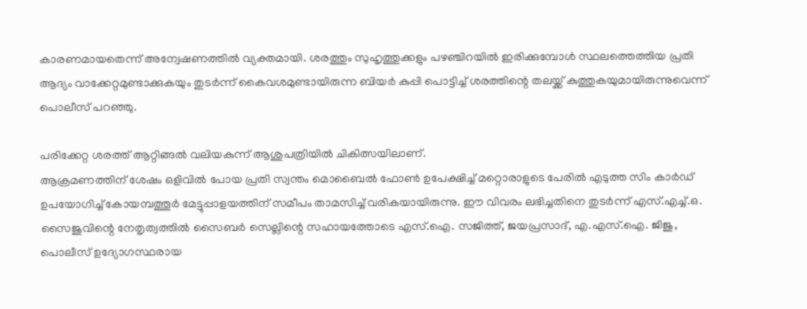കാരണമായതെന്ന് അന്വേഷണത്തിൽ വ്യക്തമായി. ശരത്തും സുഹൃത്തുക്കളും പഴഞ്ചിറയിൽ ഇരിക്കുമ്പോൾ സ്ഥലത്തെത്തിയ പ്രതി ആദ്യം വാക്കേറ്റമുണ്ടാക്കുകയും തുടർന്ന് കൈവശമുണ്ടായിരുന്ന ബിയർ കുപ്പി പൊട്ടിച്ച് ശരത്തിന്റെ തലയ്ക്ക് കുത്തുകയുമായിരുന്നുവെന്ന് പൊലീസ് പറഞ്ഞു.

പരിക്കേറ്റ ശരത്ത് ആറ്റിങ്ങൽ വലിയകുന്ന് ആശുപത്രിയിൽ ചികിത്സയിലാണ്.
ആക്രമണത്തിന് ശേഷം ഒളിവിൽ പോയ പ്രതി സ്വന്തം മൊബൈൽ ഫോൺ ഉപേക്ഷിച്ച് മറ്റൊരാളുടെ പേരിൽ എടുത്ത സിം കാർഡ് ഉപയോഗിച്ച് കോയമ്പത്തൂർ മേട്ടുപ്പാളയത്തിന് സമീപം താമസിച്ച് വരികയായിരുന്നു. ഈ വിവരം ലഭിച്ചതിനെ തുടർന്ന് എസ്.എച്ച്.ഒ. സൈജുവിന്റെ നേതൃത്വത്തിൽ സൈബർ സെല്ലിന്റെ സഹായത്തോടെ എസ്.ഐ. സജിത്ത്, ജയപ്രസാദ്, എ.എസ്.ഐ. ജിജു, പൊലീസ് ഉദ്യോഗസ്ഥരായ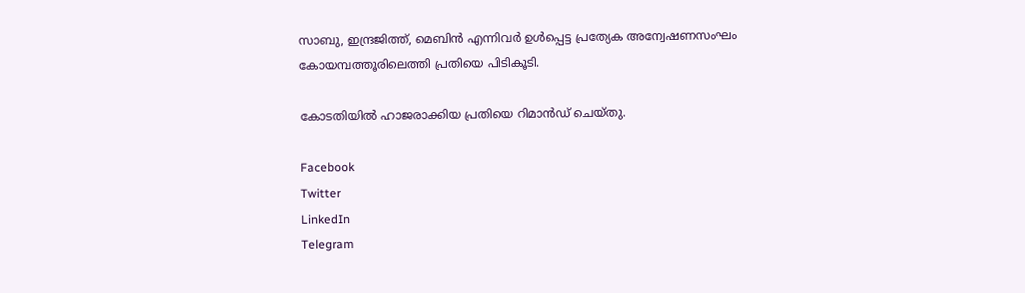സാബു, ഇന്ദ്രജിത്ത്, മെബിൻ എന്നിവർ ഉൾപ്പെട്ട പ്രത്യേക അന്വേഷണസംഘം കോയമ്പത്തൂരിലെത്തി പ്രതിയെ പിടികൂടി.

കോടതിയിൽ ഹാജരാക്കിയ പ്രതിയെ റിമാൻഡ് ചെയ്തു.

Facebook
Twitter
LinkedIn
Telegram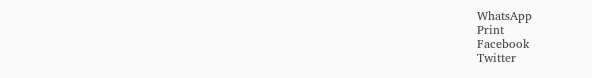WhatsApp
Print
Facebook
Twitter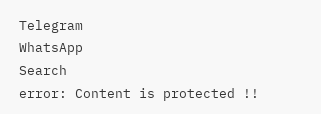Telegram
WhatsApp
Search
error: Content is protected !!